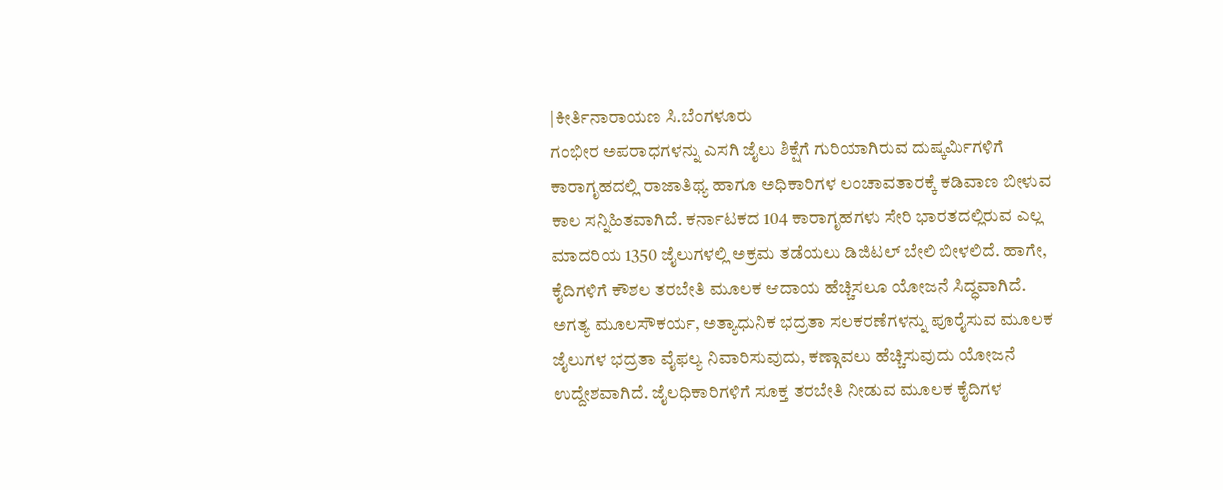|ಕೀರ್ತಿನಾರಾಯಣ ಸಿ.ಬೆಂಗಳೂರು
ಗಂಭೀರ ಅಪರಾಧಗಳನ್ನು ಎಸಗಿ ಜೈಲು ಶಿಕ್ಷೆಗೆ ಗುರಿಯಾಗಿರುವ ದುಷ್ಕರ್ವಿುಗಳಿಗೆ ಕಾರಾಗೃಹದಲ್ಲಿ ರಾಜಾತಿಥ್ಯ ಹಾಗೂ ಅಧಿಕಾರಿಗಳ ಲಂಚಾವತಾರಕ್ಕೆ ಕಡಿವಾಣ ಬೀಳುವ ಕಾಲ ಸನ್ನಿಹಿತವಾಗಿದೆ. ಕರ್ನಾಟಕದ 104 ಕಾರಾಗೃಹಗಳು ಸೇರಿ ಭಾರತದಲ್ಲಿರುವ ಎಲ್ಲ ಮಾದರಿಯ 1350 ಜೈಲುಗಳಲ್ಲಿ ಅಕ್ರಮ ತಡೆಯಲು ಡಿಜಿಟಲ್ ಬೇಲಿ ಬೀಳಲಿದೆ. ಹಾಗೇ, ಕೈದಿಗಳಿಗೆ ಕೌಶಲ ತರಬೇತಿ ಮೂಲಕ ಆದಾಯ ಹೆಚ್ಚಿಸಲೂ ಯೋಜನೆ ಸಿದ್ಧವಾಗಿದೆ.
ಅಗತ್ಯ ಮೂಲಸೌಕರ್ಯ, ಅತ್ಯಾಧುನಿಕ ಭದ್ರತಾ ಸಲಕರಣೆಗಳನ್ನು ಪೂರೈಸುವ ಮೂಲಕ ಜೈಲುಗಳ ಭದ್ರತಾ ವೈಫಲ್ಯ ನಿವಾರಿಸುವುದು, ಕಣ್ಗಾವಲು ಹೆಚ್ಚಿಸುವುದು ಯೋಜನೆ ಉದ್ದೇಶವಾಗಿದೆ. ಜೈಲಧಿಕಾರಿಗಳಿಗೆ ಸೂಕ್ತ ತರಬೇತಿ ನೀಡುವ ಮೂಲಕ ಕೈದಿಗಳ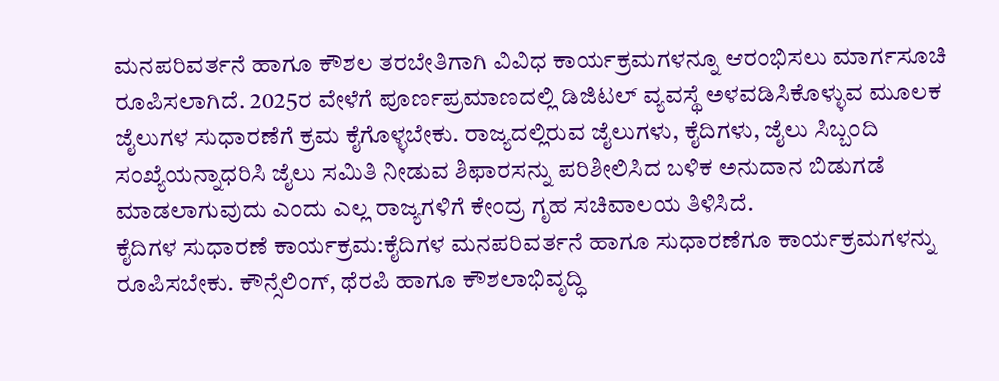ಮನಪರಿವರ್ತನೆ ಹಾಗೂ ಕೌಶಲ ತರಬೇತಿಗಾಗಿ ವಿವಿಧ ಕಾರ್ಯಕ್ರಮಗಳನ್ನೂ ಆರಂಭಿಸಲು ಮಾರ್ಗಸೂಚಿ ರೂಪಿಸಲಾಗಿದೆ. 2025ರ ವೇಳೆಗೆ ಪೂರ್ಣಪ್ರಮಾಣದಲ್ಲಿ ಡಿಜಿಟಲ್ ವ್ಯವಸ್ಥೆ ಅಳವಡಿಸಿಕೊಳ್ಳುವ ಮೂಲಕ ಜೈಲುಗಳ ಸುಧಾರಣೆಗೆ ಕ್ರಮ ಕೈಗೊಳ್ಳಬೇಕು. ರಾಜ್ಯದಲ್ಲಿರುವ ಜೈಲುಗಳು, ಕೈದಿಗಳು, ಜೈಲು ಸಿಬ್ಬಂದಿ ಸಂಖ್ಯೆಯನ್ನಾಧರಿಸಿ ಜೈಲು ಸಮಿತಿ ನೀಡುವ ಶಿಫಾರಸನ್ನು ಪರಿಶೀಲಿಸಿದ ಬಳಿಕ ಅನುದಾನ ಬಿಡುಗಡೆ ಮಾಡಲಾಗುವುದು ಎಂದು ಎಲ್ಲ ರಾಜ್ಯಗಳಿಗೆ ಕೇಂದ್ರ ಗೃಹ ಸಚಿವಾಲಯ ತಿಳಿಸಿದೆ.
ಕೈದಿಗಳ ಸುಧಾರಣೆ ಕಾರ್ಯಕ್ರಮ:ಕೈದಿಗಳ ಮನಪರಿವರ್ತನೆ ಹಾಗೂ ಸುಧಾರಣೆಗೂ ಕಾರ್ಯಕ್ರಮಗಳನ್ನು ರೂಪಿಸಬೇಕು. ಕೌನ್ಸೆಲಿಂಗ್, ಥೆರಪಿ ಹಾಗೂ ಕೌಶಲಾಭಿವೃದ್ಧಿ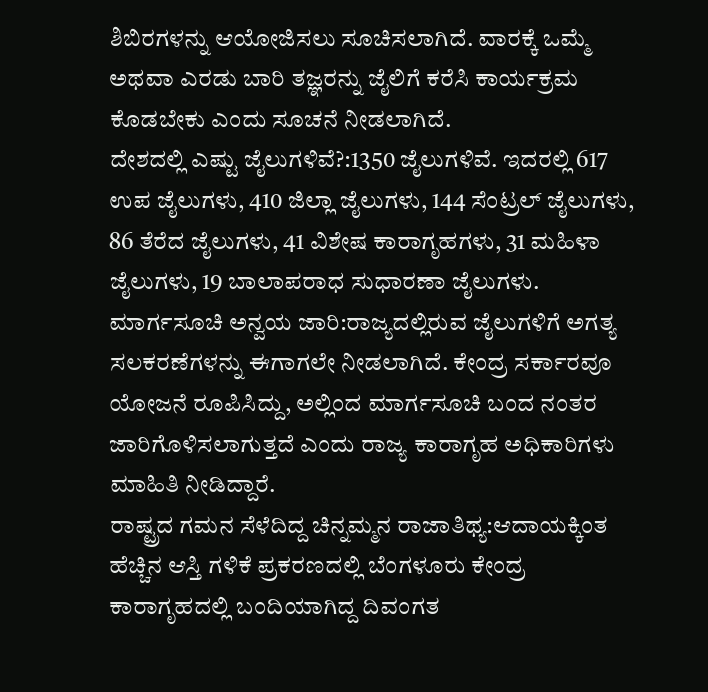ಶಿಬಿರಗಳನ್ನು ಆಯೋಜಿಸಲು ಸೂಚಿಸಲಾಗಿದೆ. ವಾರಕ್ಕೆ ಒಮ್ಮೆ ಅಥವಾ ಎರಡು ಬಾರಿ ತಜ್ಞರನ್ನು ಜೈಲಿಗೆ ಕರೆಸಿ ಕಾರ್ಯಕ್ರಮ ಕೊಡಬೇಕು ಎಂದು ಸೂಚನೆ ನೀಡಲಾಗಿದೆ.
ದೇಶದಲ್ಲಿ ಎಷ್ಟು ಜೈಲುಗಳಿವೆ?:1350 ಜೈಲುಗಳಿವೆ. ಇದರಲ್ಲಿ 617 ಉಪ ಜೈಲುಗಳು, 410 ಜಿಲ್ಲಾ ಜೈಲುಗಳು, 144 ಸೆಂಟ್ರಲ್ ಜೈಲುಗಳು, 86 ತೆರೆದ ಜೈಲುಗಳು, 41 ವಿಶೇಷ ಕಾರಾಗೃಹಗಳು, 31 ಮಹಿಳಾ ಜೈಲುಗಳು, 19 ಬಾಲಾಪರಾಧ ಸುಧಾರಣಾ ಜೈಲುಗಳು.
ಮಾರ್ಗಸೂಚಿ ಅನ್ವಯ ಜಾರಿ:ರಾಜ್ಯದಲ್ಲಿರುವ ಜೈಲುಗಳಿಗೆ ಅಗತ್ಯ ಸಲಕರಣೆಗಳನ್ನು ಈಗಾಗಲೇ ನೀಡಲಾಗಿದೆ. ಕೇಂದ್ರ ಸರ್ಕಾರವೂ ಯೋಜನೆ ರೂಪಿಸಿದ್ದು, ಅಲ್ಲಿಂದ ಮಾರ್ಗಸೂಚಿ ಬಂದ ನಂತರ ಜಾರಿಗೊಳಿಸಲಾಗುತ್ತದೆ ಎಂದು ರಾಜ್ಯ ಕಾರಾಗೃಹ ಅಧಿಕಾರಿಗಳು ಮಾಹಿತಿ ನೀಡಿದ್ದಾರೆ.
ರಾಷ್ಟ್ರದ ಗಮನ ಸೆಳೆದಿದ್ದ ಚಿನ್ನಮ್ಮನ ರಾಜಾತಿಥ್ಯ:ಆದಾಯಕ್ಕಿಂತ ಹೆಚ್ಚಿನ ಆಸ್ತಿ ಗಳಿಕೆ ಪ್ರಕರಣದಲ್ಲಿ ಬೆಂಗಳೂರು ಕೇಂದ್ರ ಕಾರಾಗೃಹದಲ್ಲಿ ಬಂದಿಯಾಗಿದ್ದ ದಿವಂಗತ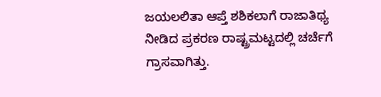ಜಯಲಲಿತಾ ಆಪ್ತೆ ಶಶಿಕಲಾಗೆ ರಾಜಾತಿಥ್ಯ ನೀಡಿದ ಪ್ರಕರಣ ರಾಷ್ಟ್ರಮಟ್ಟದಲ್ಲಿ ಚರ್ಚೆಗೆ ಗ್ರಾಸವಾಗಿತ್ತು.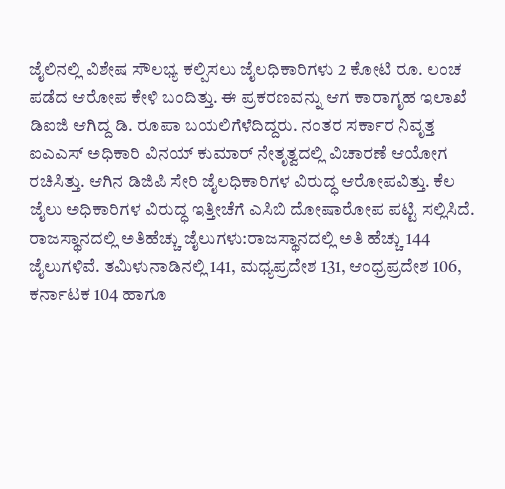ಜೈಲಿನಲ್ಲಿ ವಿಶೇಷ ಸೌಲಭ್ಯ ಕಲ್ಪಿಸಲು ಜೈಲಧಿಕಾರಿಗಳು 2 ಕೋಟಿ ರೂ. ಲಂಚ ಪಡೆದ ಆರೋಪ ಕೇಳಿ ಬಂದಿತ್ತು. ಈ ಪ್ರಕರಣವನ್ನು ಆಗ ಕಾರಾಗೃಹ ಇಲಾಖೆ ಡಿಐಜಿ ಆಗಿದ್ದ ಡಿ. ರೂಪಾ ಬಯಲಿಗೆಳೆದಿದ್ದರು. ನಂತರ ಸರ್ಕಾರ ನಿವೃತ್ತ ಐಎಎಸ್ ಅಧಿಕಾರಿ ವಿನಯ್ ಕುಮಾರ್ ನೇತೃತ್ವದಲ್ಲಿ ವಿಚಾರಣೆ ಆಯೋಗ ರಚಿಸಿತ್ತು. ಆಗಿನ ಡಿಜಿಪಿ ಸೇರಿ ಜೈಲಧಿಕಾರಿಗಳ ವಿರುದ್ಧ ಆರೋಪವಿತ್ತು. ಕೆಲ ಜೈಲು ಅಧಿಕಾರಿಗಳ ವಿರುದ್ಧ ಇತ್ತೀಚೆಗೆ ಎಸಿಬಿ ದೋಷಾರೋಪ ಪಟ್ಟಿ ಸಲ್ಲಿಸಿದೆ.
ರಾಜಸ್ಥಾನದಲ್ಲಿ ಅತಿಹೆಚ್ಚು ಜೈಲುಗಳು:ರಾಜಸ್ಥಾನದಲ್ಲಿ ಅತಿ ಹೆಚ್ಚು 144 ಜೈಲುಗಳಿವೆ. ತಮಿಳುನಾಡಿನಲ್ಲಿ 141, ಮಧ್ಯಪ್ರದೇಶ 131, ಆಂಧ್ರಪ್ರದೇಶ 106, ಕರ್ನಾಟಕ 104 ಹಾಗೂ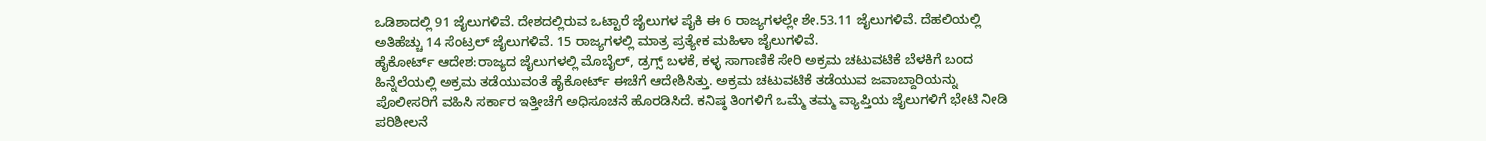ಒಡಿಶಾದಲ್ಲಿ 91 ಜೈಲುಗಳಿವೆ. ದೇಶದಲ್ಲಿರುವ ಒಟ್ಟಾರೆ ಜೈಲುಗಳ ಪೈಕಿ ಈ 6 ರಾಜ್ಯಗಳಲ್ಲೇ ಶೇ.53.11 ಜೈಲುಗಳಿವೆ. ದೆಹಲಿಯಲ್ಲಿ ಅತಿಹೆಚ್ಚು 14 ಸೆಂಟ್ರಲ್ ಜೈಲುಗಳಿವೆ. 15 ರಾಜ್ಯಗಳಲ್ಲಿ ಮಾತ್ರ ಪ್ರತ್ಯೇಕ ಮಹಿಳಾ ಜೈಲುಗಳಿವೆ.
ಹೈಕೋರ್ಟ್ ಆದೇಶ:ರಾಜ್ಯದ ಜೈಲುಗಳಲ್ಲಿ ಮೊಬೈಲ್, ಡ್ರಗ್ಸ್ ಬಳಕೆ, ಕಳ್ಳ ಸಾಗಾಣಿಕೆ ಸೇರಿ ಅಕ್ರಮ ಚಟುವಟಿಕೆ ಬೆಳಕಿಗೆ ಬಂದ ಹಿನ್ನೆಲೆಯಲ್ಲಿ ಅಕ್ರಮ ತಡೆಯುವಂತೆ ಹೈಕೋರ್ಟ್ ಈಚೆಗೆ ಆದೇಶಿಸಿತ್ತು. ಅಕ್ರಮ ಚಟುವಟಿಕೆ ತಡೆಯುವ ಜವಾಬ್ದಾರಿಯನ್ನು ಪೊಲೀಸರಿಗೆ ವಹಿಸಿ ಸರ್ಕಾರ ಇತ್ತೀಚೆಗೆ ಅಧಿಸೂಚನೆ ಹೊರಡಿಸಿದೆ. ಕನಿಷ್ಠ ತಿಂಗಳಿಗೆ ಒಮ್ಮೆ ತಮ್ಮ ವ್ಯಾಪ್ತಿಯ ಜೈಲುಗಳಿಗೆ ಭೇಟಿ ನೀಡಿ ಪರಿಶೀಲನೆ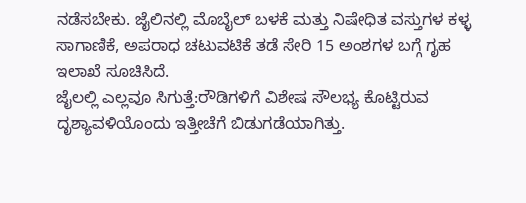ನಡೆಸಬೇಕು. ಜೈಲಿನಲ್ಲಿ ಮೊಬೈಲ್ ಬಳಕೆ ಮತ್ತು ನಿಷೇಧಿತ ವಸ್ತುಗಳ ಕಳ್ಳ ಸಾಗಾಣಿಕೆ, ಅಪರಾಧ ಚಟುವಟಿಕೆ ತಡೆ ಸೇರಿ 15 ಅಂಶಗಳ ಬಗ್ಗೆ ಗೃಹ ಇಲಾಖೆ ಸೂಚಿಸಿದೆ.
ಜೈಲಲ್ಲಿ ಎಲ್ಲವೂ ಸಿಗುತ್ತೆ:ರೌಡಿಗಳಿಗೆ ವಿಶೇಷ ಸೌಲಭ್ಯ ಕೊಟ್ಟಿರುವ ದೃಶ್ಯಾವಳಿಯೊಂದು ಇತ್ತೀಚೆಗೆ ಬಿಡುಗಡೆಯಾಗಿತ್ತು.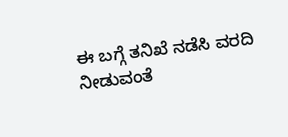ಈ ಬಗ್ಗೆ ತನಿಖೆ ನಡೆಸಿ ವರದಿ ನೀಡುವಂತೆ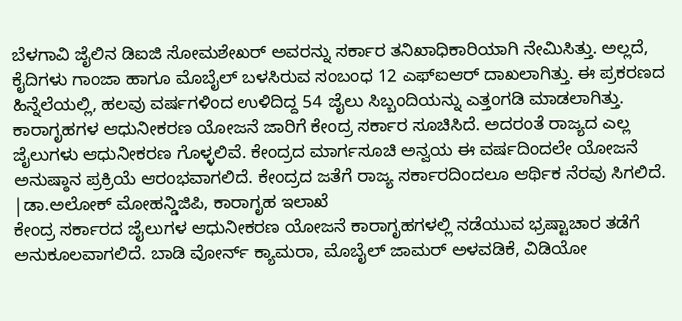ಬೆಳಗಾವಿ ಜೈಲಿನ ಡಿಐಜಿ ಸೋಮಶೇಖರ್ ಅವರನ್ನು ಸರ್ಕಾರ ತನಿಖಾಧಿಕಾರಿಯಾಗಿ ನೇಮಿಸಿತ್ತು. ಅಲ್ಲದೆ, ಕೈದಿಗಳು ಗಾಂಜಾ ಹಾಗೂ ಮೊಬೈಲ್ ಬಳಸಿರುವ ಸಂಬಂಧ 12 ಎಫ್ಐಆರ್ ದಾಖಲಾಗಿತ್ತು. ಈ ಪ್ರಕರಣದ ಹಿನ್ನೆಲೆಯಲ್ಲಿ, ಹಲವು ವರ್ಷಗಳಿಂದ ಉಳಿದಿದ್ದ 54 ಜೈಲು ಸಿಬ್ಬಂದಿಯನ್ನು ಎತ್ತಂಗಡಿ ಮಾಡಲಾಗಿತ್ತು.
ಕಾರಾಗೃಹಗಳ ಆಧುನೀಕರಣ ಯೋಜನೆ ಜಾರಿಗೆ ಕೇಂದ್ರ ಸರ್ಕಾರ ಸೂಚಿಸಿದೆ. ಅದರಂತೆ ರಾಜ್ಯದ ಎಲ್ಲ ಜೈಲುಗಳು ಆಧುನೀಕರಣ ಗೊಳ್ಳಲಿವೆ. ಕೇಂದ್ರದ ಮಾರ್ಗಸೂಚಿ ಅನ್ವಯ ಈ ವರ್ಷದಿಂದಲೇ ಯೋಜನೆ ಅನುಷ್ಠಾನ ಪ್ರಕ್ರಿಯೆ ಆರಂಭವಾಗಲಿದೆ. ಕೇಂದ್ರದ ಜತೆಗೆ ರಾಜ್ಯ ಸರ್ಕಾರದಿಂದಲೂ ಆರ್ಥಿಕ ನೆರವು ಸಿಗಲಿದೆ.
|ಡಾ.ಅಲೋಕ್ ಮೋಹನ್ಡಿಜಿಪಿ, ಕಾರಾಗೃಹ ಇಲಾಖೆ
ಕೇಂದ್ರ ಸರ್ಕಾರದ ಜೈಲುಗಳ ಆಧುನೀಕರಣ ಯೋಜನೆ ಕಾರಾಗೃಹಗಳಲ್ಲಿ ನಡೆಯುವ ಭ್ರಷ್ಟಾಚಾರ ತಡೆಗೆ ಅನುಕೂಲವಾಗಲಿದೆ. ಬಾಡಿ ವೋರ್ನ್ ಕ್ಯಾಮರಾ, ಮೊಬೈಲ್ ಜಾಮರ್ ಅಳವಡಿಕೆ, ವಿಡಿಯೋ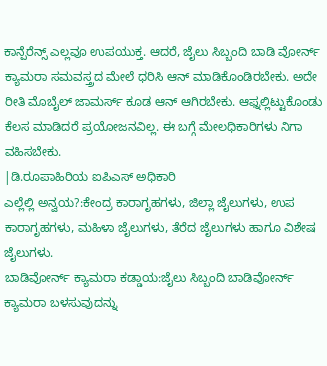ಕಾನ್ಪೆರೆನ್ಸ್ ಎಲ್ಲವೂ ಉಪಯುಕ್ತ. ಆದರೆ, ಜೈಲು ಸಿಬ್ಬಂದಿ ಬಾಡಿ ವೋರ್ನ್ ಕ್ಯಾಮರಾ ಸಮವಸ್ತ್ರದ ಮೇಲೆ ಧರಿಸಿ ಆನ್ ಮಾಡಿಕೊಂಡಿರಬೇಕು. ಅದೇ ರೀತಿ ಮೊಬೈಲ್ ಜಾಮರ್ಸ್ ಕೂಡ ಆನ್ ಆಗಿರಬೇಕು. ಆಫ್ನಲ್ಲಿಟ್ಟುಕೊಂಡು ಕೆಲಸ ಮಾಡಿದರೆ ಪ್ರಯೋಜನವಿಲ್ಲ. ಈ ಬಗ್ಗೆ ಮೇಲಧಿಕಾರಿಗಳು ನಿಗಾ ವಹಿಸಬೇಕು.
|ಡಿ.ರೂಪಾಹಿರಿಯ ಐಪಿಎಸ್ ಅಧಿಕಾರಿ
ಎಲ್ಲೆಲ್ಲಿ ಅನ್ವಯ?:ಕೇಂದ್ರ ಕಾರಾಗೃಹಗಳು, ಜಿಲ್ಲಾ ಜೈಲುಗಳು, ಉಪ ಕಾರಾಗೃಹಗಳು, ಮಹಿಳಾ ಜೈಲುಗಳು, ತೆರೆದ ಜೈಲುಗಳು ಹಾಗೂ ವಿಶೇಷ ಜೈಲುಗಳು.
ಬಾಡಿವೋರ್ನ್ ಕ್ಯಾಮರಾ ಕಡ್ಡಾಯ:ಜೈಲು ಸಿಬ್ಬಂದಿ ಬಾಡಿವೋರ್ನ್ ಕ್ಯಾಮರಾ ಬಳಸುವುದನ್ನು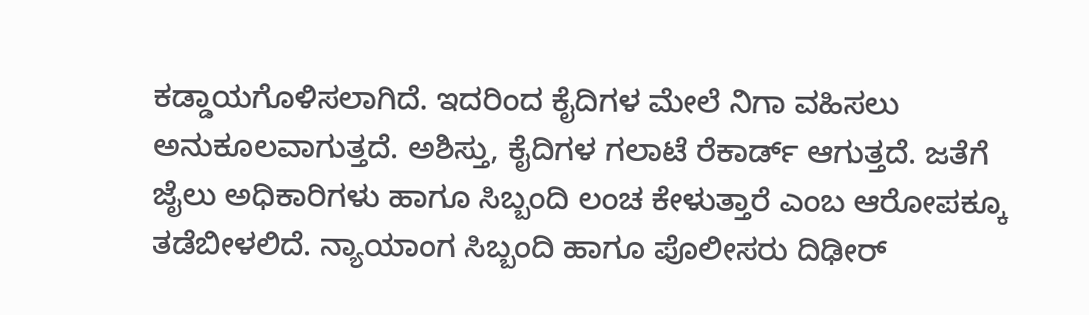ಕಡ್ಡಾಯಗೊಳಿಸಲಾಗಿದೆ. ಇದರಿಂದ ಕೈದಿಗಳ ಮೇಲೆ ನಿಗಾ ವಹಿಸಲು ಅನುಕೂಲವಾಗುತ್ತದೆ. ಅಶಿಸ್ತು, ಕೈದಿಗಳ ಗಲಾಟೆ ರೆಕಾರ್ಡ್ ಆಗುತ್ತದೆ. ಜತೆಗೆ ಜೈಲು ಅಧಿಕಾರಿಗಳು ಹಾಗೂ ಸಿಬ್ಬಂದಿ ಲಂಚ ಕೇಳುತ್ತಾರೆ ಎಂಬ ಆರೋಪಕ್ಕೂ ತಡೆಬೀಳಲಿದೆ. ನ್ಯಾಯಾಂಗ ಸಿಬ್ಬಂದಿ ಹಾಗೂ ಪೊಲೀಸರು ದಿಢೀರ್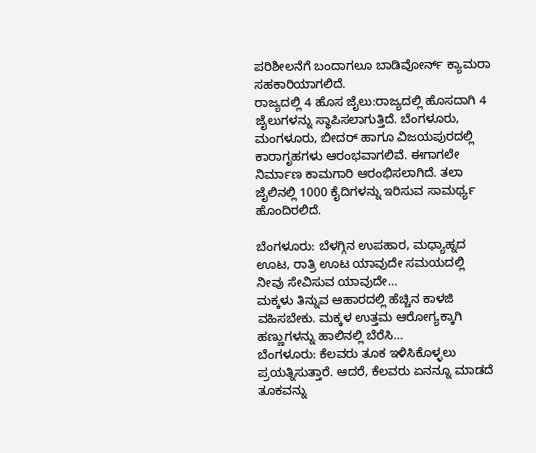ಪರಿಶೀಲನೆಗೆ ಬಂದಾಗಲೂ ಬಾಡಿವೋರ್ನ್ ಕ್ಯಾಮರಾ ಸಹಕಾರಿಯಾಗಲಿದೆ.
ರಾಜ್ಯದಲ್ಲಿ 4 ಹೊಸ ಜೈಲು:ರಾಜ್ಯದಲ್ಲಿ ಹೊಸದಾಗಿ 4 ಜೈಲುಗಳನ್ನು ಸ್ಥಾಪಿಸಲಾಗುತ್ತಿದೆ. ಬೆಂಗಳೂರು, ಮಂಗಳೂರು, ಬೀದರ್ ಹಾಗೂ ವಿಜಯಪುರದಲ್ಲಿ ಕಾರಾಗೃಹಗಳು ಆರಂಭವಾಗಲಿವೆ. ಈಗಾಗಲೇ ನಿರ್ಮಾಣ ಕಾಮಗಾರಿ ಆರಂಭಿಸಲಾಗಿದೆ. ತಲಾ ಜೈಲಿನಲ್ಲಿ 1000 ಕೈದಿಗಳನ್ನು ಇರಿಸುವ ಸಾಮರ್ಥ್ಯ ಹೊಂದಿರಲಿದೆ.

ಬೆಂಗಳೂರು: ಬೆಳಗ್ಗಿನ ಉಪಹಾರ, ಮಧ್ಯಾಹ್ನದ ಊಟ, ರಾತ್ರಿ ಊಟ ಯಾವುದೇ ಸಮಯದಲ್ಲಿ ನೀವು ಸೇವಿಸುವ ಯಾವುದೇ…
ಮಕ್ಕಳು ತಿನ್ನುವ ಆಹಾರದಲ್ಲಿ ಹೆಚ್ಚಿನ ಕಾಳಜಿ ವಹಿಸಬೇಕು. ಮಕ್ಕಳ ಉತ್ತಮ ಆರೋಗ್ಯಕ್ಕಾಗಿ ಹಣ್ಣುಗಳನ್ನು ಹಾಲಿನಲ್ಲಿ ಬೆರೆಸಿ…
ಬೆಂಗಳೂರು: ಕೆಲವರು ತೂಕ ಇಳಿಸಿಕೊಳ್ಳಲು ಪ್ರಯತ್ನಿಸುತ್ತಾರೆ. ಆದರೆ, ಕೆಲವರು ಏನನ್ನೂ ಮಾಡದೆ ತೂಕವನ್ನು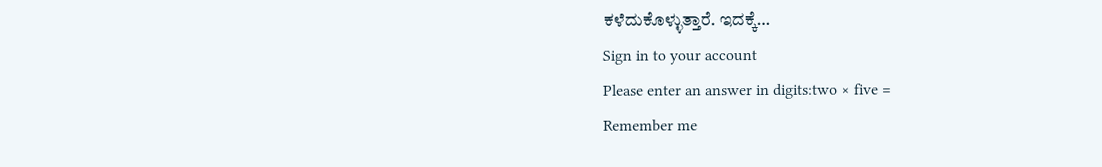ಕಳೆದುಕೊಳ್ಳುತ್ತಾರೆ. ಇದಕ್ಕೆ…
Sign in to your account
Please enter an answer in digits:two × five =
Remember me